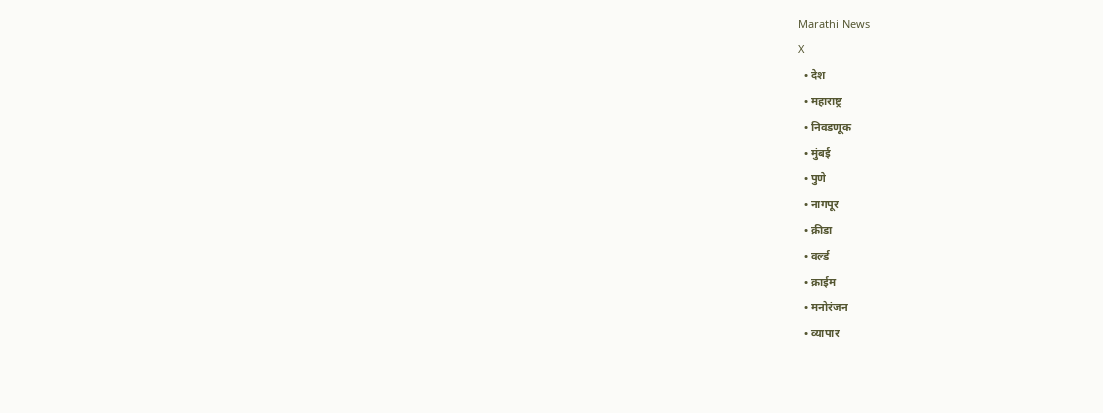Marathi News
X
  • देश
  • महाराष्ट्र
  • निवडणूक
  • मुंबई
  • पुणे
  • नागपूर
  • क्रीडा
  • वर्ल्ड
  • क्राईम
  • मनोरंजन
  • व्यापार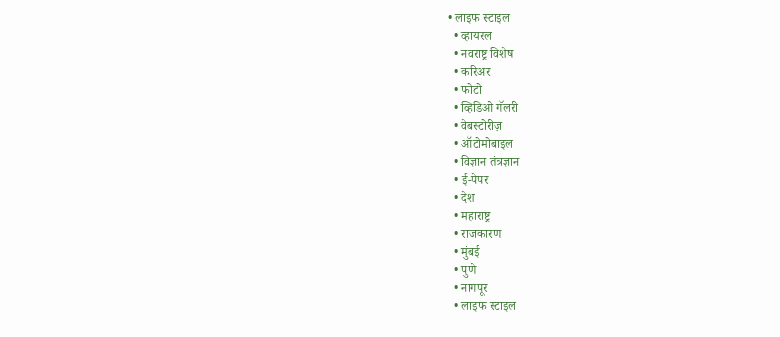• लाइफ स्टाइल
  • व्हायरल
  • नवराष्ट्र विशेष
  • करिअर
  • फोटो
  • व्हिडिओ गॅलरी
  • वेबस्टोरीज़
  • ऑटोमोबाइल
  • विज्ञान तंत्रज्ञान
  • ई-पेपर
  • देश
  • महाराष्ट्र
  • राजकारण
  • मुंबई
  • पुणे
  • नागपूर
  • लाइफ स्टाइल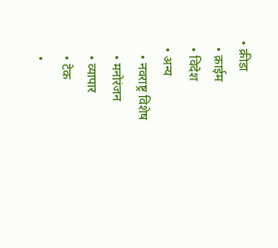• क्रीडा
  • क्राईम
  • विदेश
  • अन्य
    • नवराष्ट्र विशेष
    • मनोरंजन
    • व्यापार
    • टेक
    •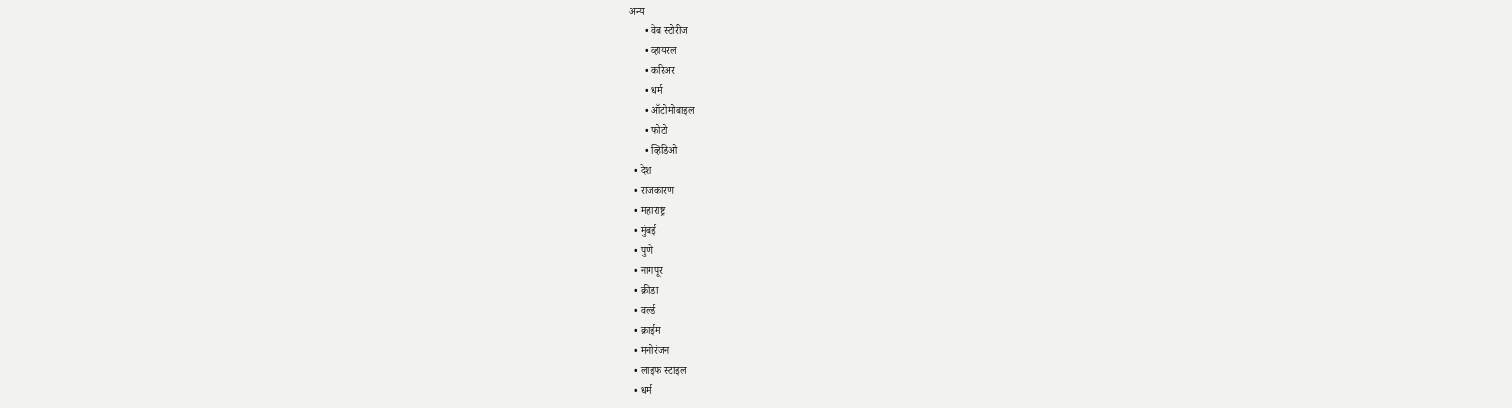अन्य
      • वेब स्टोरीज
      • व्हायरल
      • करिअर
      • धर्म
      • ऑटोमोबाइल
      • फोटो
      • व्हिडिओ
  • देश
  • राजकारण
  • महाराष्ट्र
  • मुंबई
  • पुणे
  • नागपूर
  • क्रीडा
  • वर्ल्ड
  • क्राईम
  • मनोरंजन
  • लाइफ स्टाइल
  • धर्म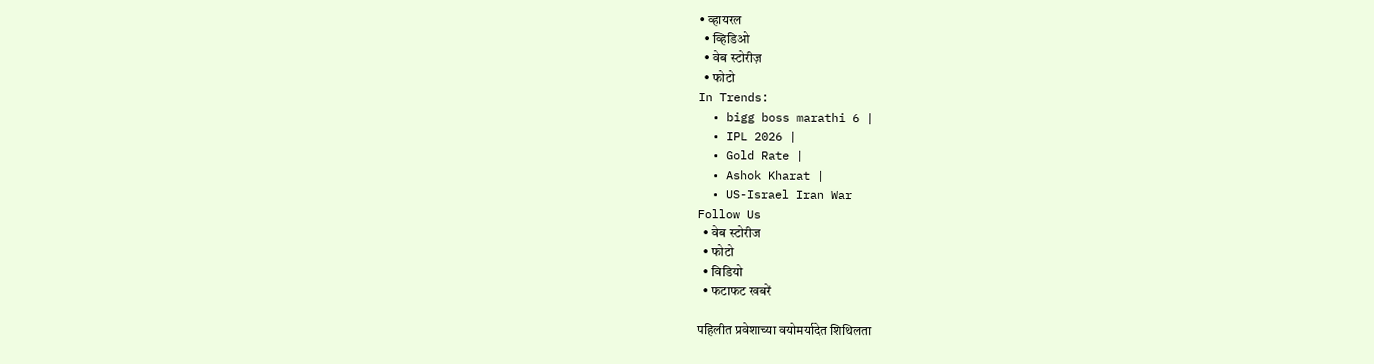• व्हायरल
  • व्हिडिओ
  • वेब स्टोरीज़
  • फोटो
In Trends:
  • bigg boss marathi 6 |
  • IPL 2026 |
  • Gold Rate |
  • Ashok Kharat |
  • US-Israel Iran War
Follow Us
  • वेब स्टोरीज
  • फोटो
  • विडियो
  • फटाफट खबरें

पहिलीत प्रवेशाच्या वयोमर्यादेत शिथिलता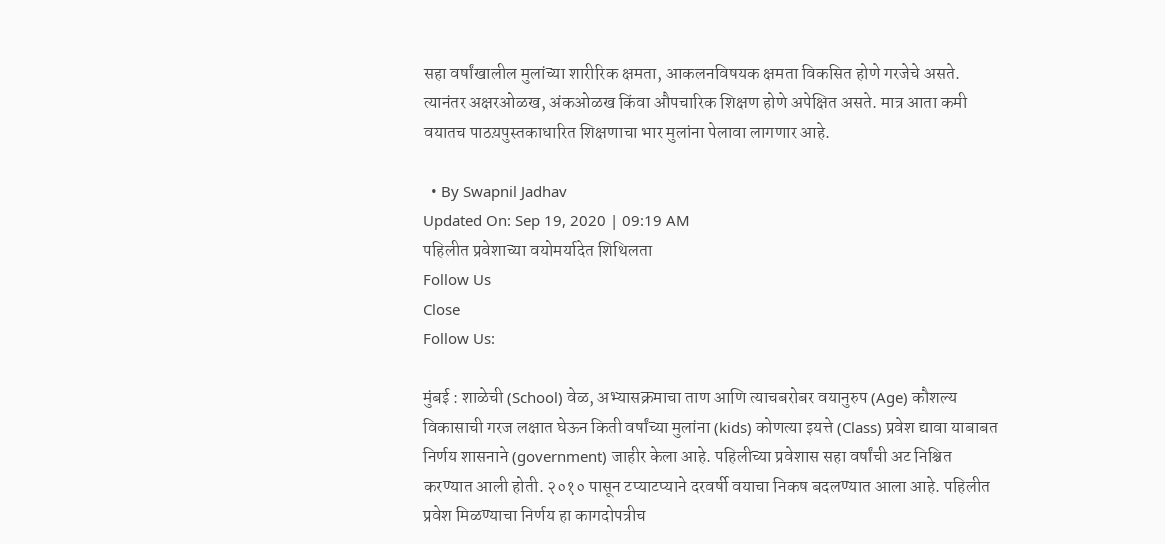सहा वर्षांखालील मुलांच्या शारीरिक क्षमता, आकलनविषयक क्षमता विकसित होणे गरजेचे असते. त्यानंतर अक्षरओळख, अंकओळख किंवा औपचारिक शिक्षण होणे अपेक्षित असते. मात्र आता कमी वयातच पाठय़पुस्तकाधारित शिक्षणाचा भार मुलांना पेलावा लागणार आहे.

  • By Swapnil Jadhav
Updated On: Sep 19, 2020 | 09:19 AM
पहिलीत प्रवेशाच्या वयोमर्यादेत शिथिलता
Follow Us
Close
Follow Us:

मुंबई : शाळेची (School) वेळ, अभ्यासक्रमाचा ताण आणि त्याचबरोबर वयानुरुप (Age) कौशल्य विकासाची गरज लक्षात घेऊन किती वर्षांच्या मुलांना (kids) कोणत्या इयत्ते (Class) प्रवेश द्यावा याबाबत निर्णय शासनाने (government) जाहीर केला आहे. पहिलीच्या प्रवेशास सहा वर्षांची अट निश्चित करण्यात आली होती. २०१० पासून टप्याटप्याने दरवर्षी वयाचा निकष बदलण्यात आला आहे. पहिलीत प्रवेश मिळण्याचा निर्णय हा कागदोपत्रीच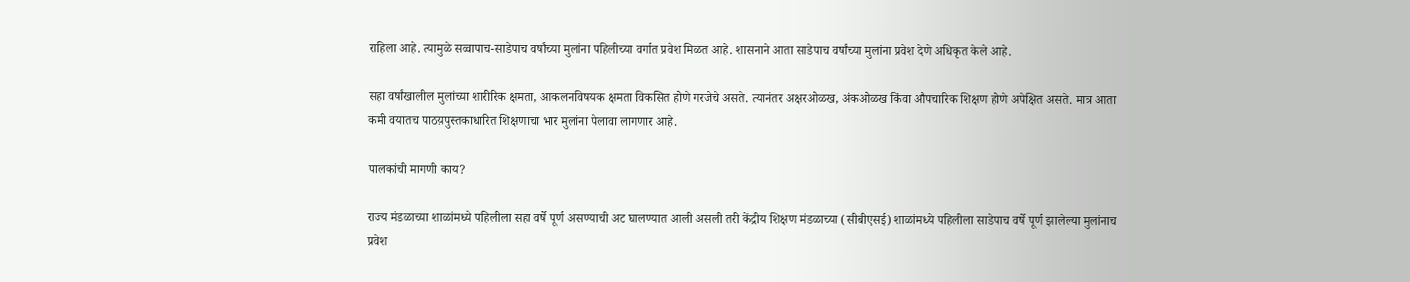राहिला आहे. त्यामुळे सव्वापाच-साडेपाच वर्षांच्या मुलांना पहिलीच्या वर्गात प्रवेश मिळत आहे. शासनाने आता साडेपाच वर्षांच्या मुलांना प्रवेश देणे अधिकृत केले आहे.

सहा वर्षांखालील मुलांच्या शारीरिक क्षमता, आकलनविषयक क्षमता विकसित होणे गरजेचे असते. त्यानंतर अक्षरओळख, अंकओळख किंवा औपचारिक शिक्षण होणे अपेक्षित असते. मात्र आता कमी वयातच पाठय़पुस्तकाधारित शिक्षणाचा भार मुलांना पेलावा लागणार आहे.

पालकांची मागणी काय?

राज्य मंडळाच्या शाळांमध्ये पहिलीला सहा वर्षे पूर्ण असण्याची अट घालण्यात आली असली तरी केंद्रीय शिक्षण मंडळाच्या (सीबीएसई) शाळांमध्ये पहिलीला साडेपाच वर्षे पूर्ण झालेल्या मुलांनाच प्रवेश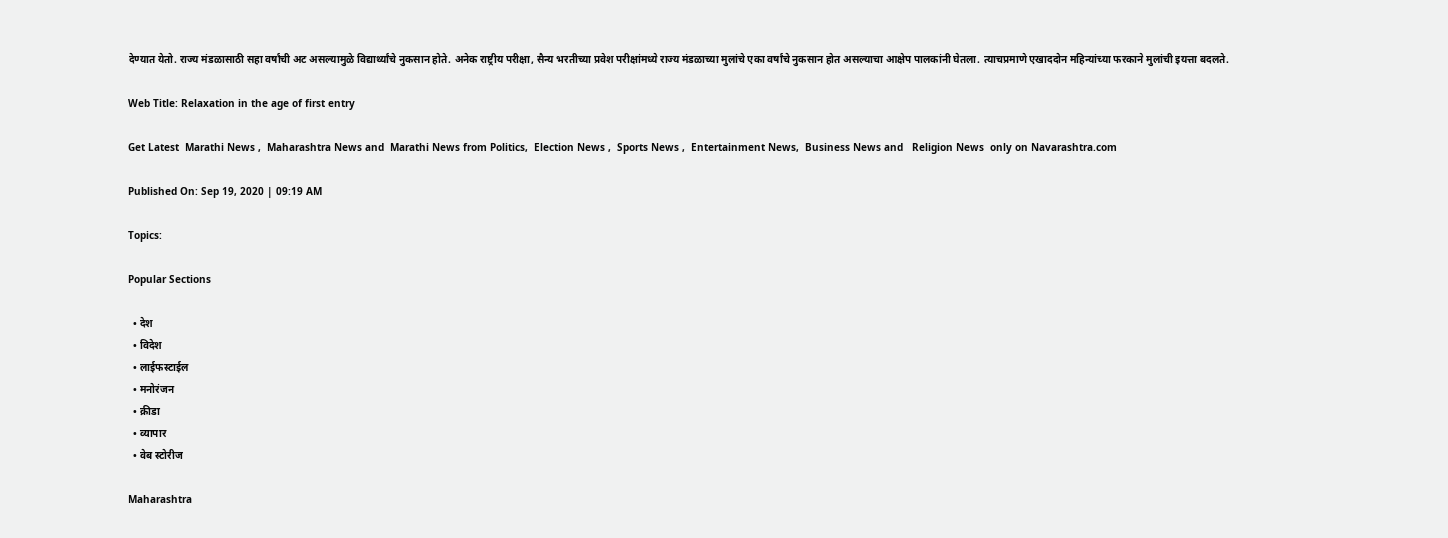देण्यात येतो. राज्य मंडळासाठी सहा वर्षांची अट असल्यामुळे विद्यार्थ्यांचे नुकसान होते. अनेक राष्ट्रीय परीक्षा, सैन्य भरतीच्या प्रवेश परीक्षांमध्ये राज्य मंडळाच्या मुलांचे एका वर्षांचे नुकसान होत असल्याचा आक्षेप पालकांनी घेतला. त्याचप्रमाणे एखाददोन महिन्यांच्या फरकाने मुलांची इयत्ता बदलते.

Web Title: Relaxation in the age of first entry

Get Latest  Marathi News ,  Maharashtra News and  Marathi News from Politics,  Election News ,  Sports News ,  Entertainment News,  Business News and   Religion News  only on Navarashtra.com

Published On: Sep 19, 2020 | 09:19 AM

Topics:

Popular Sections

  • देश
  • विदेश
  • लाईफस्टाईल
  • मनोरंजन
  • क्रीडा
  • व्यापार
  • वेब स्टोरीज

Maharashtra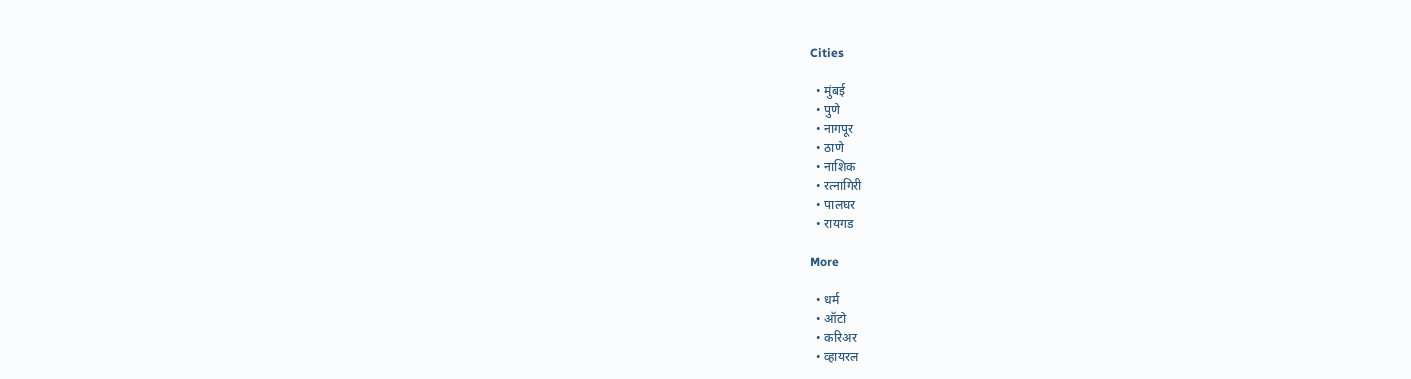Cities

  • मुंबई
  • पुणे
  • नागपूर
  • ठाणे
  • नाशिक
  • रत्नागिरी
  • पालघर
  • रायगड

More

  • धर्म
  • ऑटो
  • करिअर
  • व्हायरल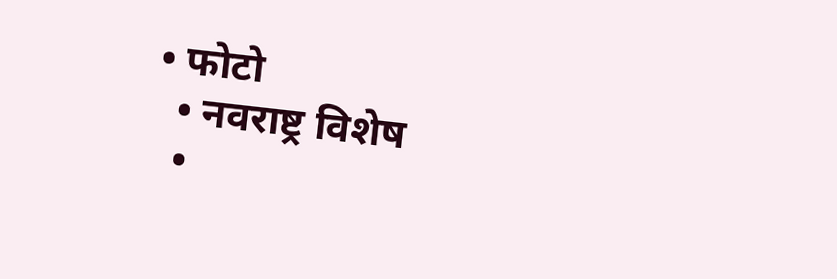• फोटो
  • नवराष्ट्र विशेष
  •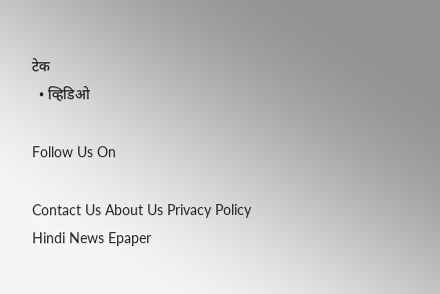टेक
  • व्हिडिओ

Follow Us On

Contact Us About Us Privacy Policy
Hindi News Epaper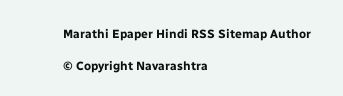Marathi Epaper Hindi RSS Sitemap Author

© Copyright Navarashtra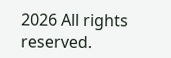2026 All rights reserved.